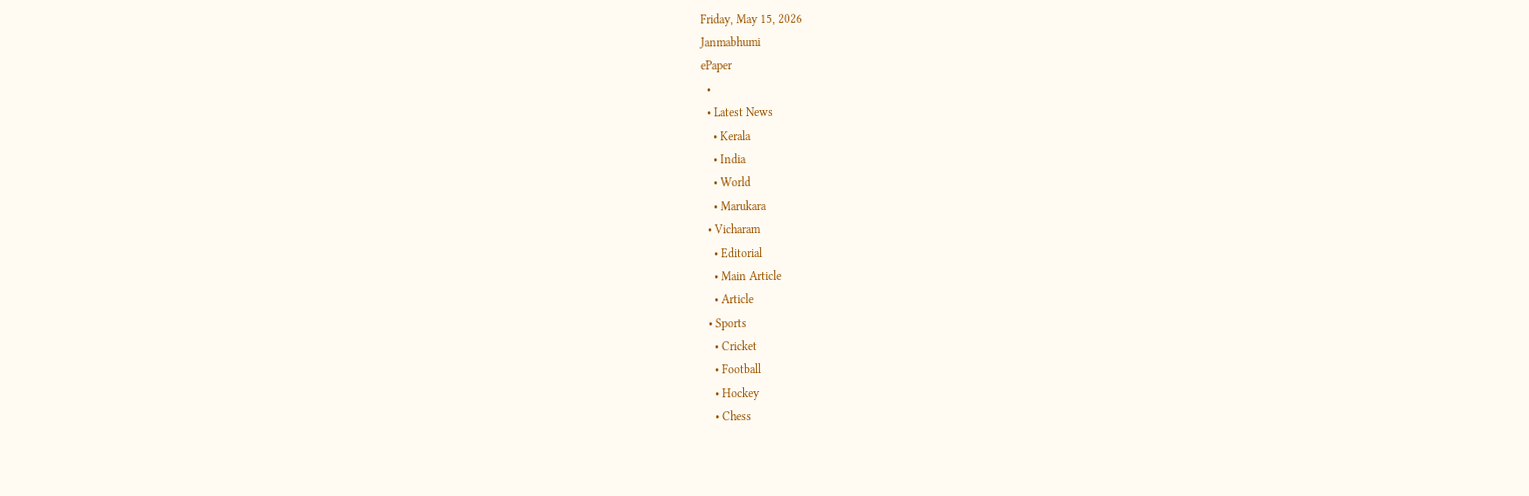Friday, May 15, 2026
Janmabhumi
ePaper
  •
  • Latest News
    • Kerala
    • India
    • World
    • Marukara
  • Vicharam
    • Editorial
    • Main Article
    • Article
  • Sports
    • Cricket
    • Football
    • Hockey
    • Chess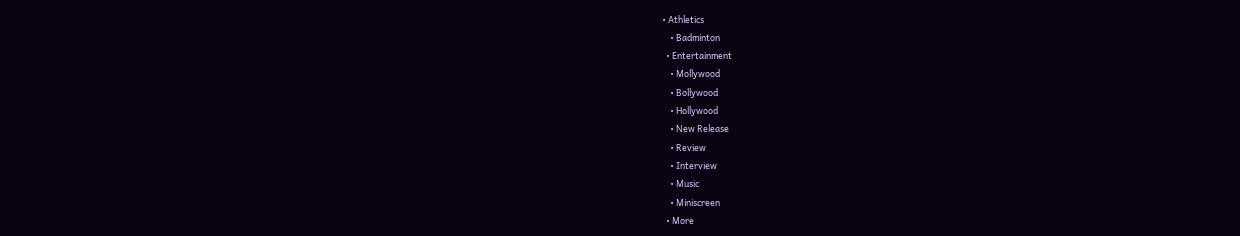• Athletics
    • Badminton
  • Entertainment
    • Mollywood
    • Bollywood
    • Hollywood
    • New Release
    • Review
    • Interview
    • Music
    • Miniscreen
  • More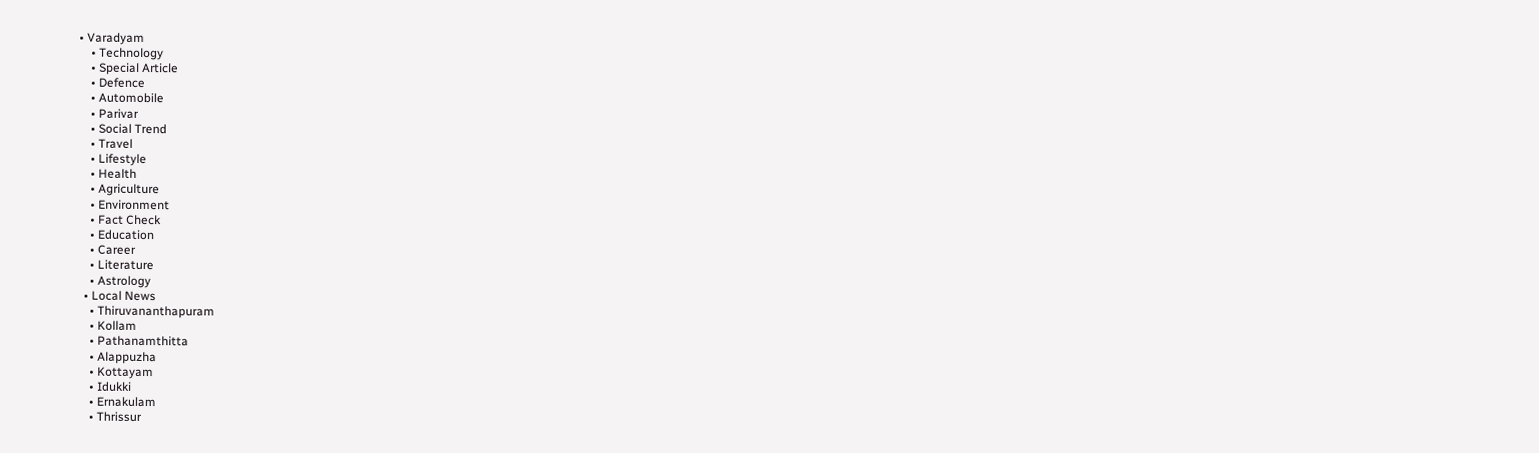• Varadyam
    • Technology
    • Special Article
    • Defence
    • Automobile
    • Parivar
    • Social Trend
    • Travel
    • Lifestyle
    • Health
    • Agriculture
    • Environment
    • Fact Check
    • Education
    • Career
    • Literature
    • Astrology
  • Local News
    • Thiruvananthapuram
    • Kollam
    • Pathanamthitta
    • Alappuzha
    • Kottayam
    • Idukki
    • Ernakulam
    • Thrissur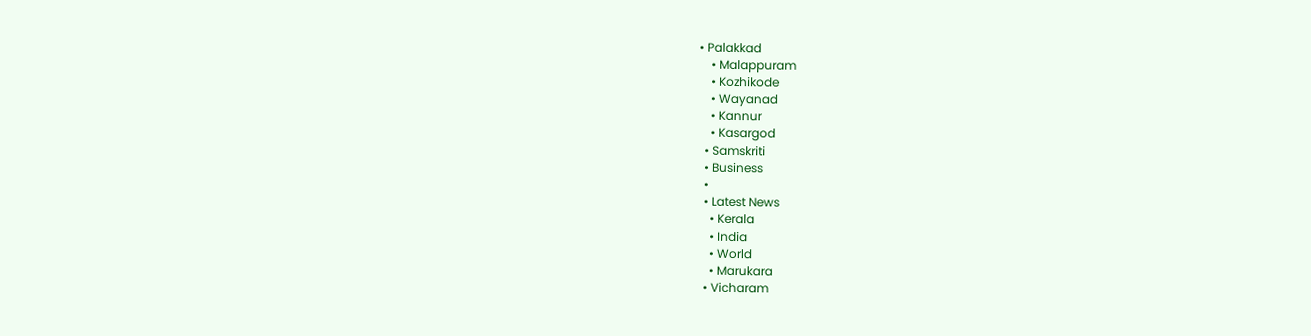• Palakkad
    • Malappuram
    • Kozhikode
    • Wayanad
    • Kannur
    • Kasargod
  • Samskriti
  • Business
  •
  • Latest News
    • Kerala
    • India
    • World
    • Marukara
  • Vicharam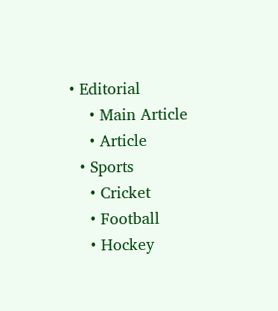• Editorial
    • Main Article
    • Article
  • Sports
    • Cricket
    • Football
    • Hockey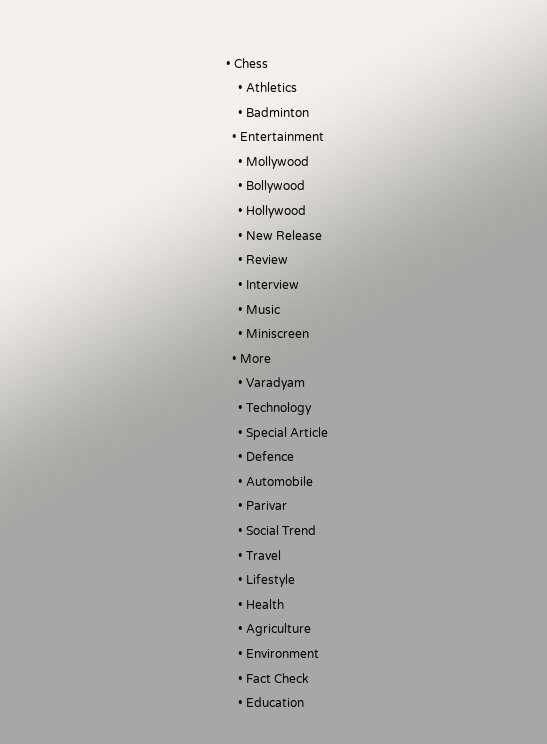• Chess
    • Athletics
    • Badminton
  • Entertainment
    • Mollywood
    • Bollywood
    • Hollywood
    • New Release
    • Review
    • Interview
    • Music
    • Miniscreen
  • More
    • Varadyam
    • Technology
    • Special Article
    • Defence
    • Automobile
    • Parivar
    • Social Trend
    • Travel
    • Lifestyle
    • Health
    • Agriculture
    • Environment
    • Fact Check
    • Education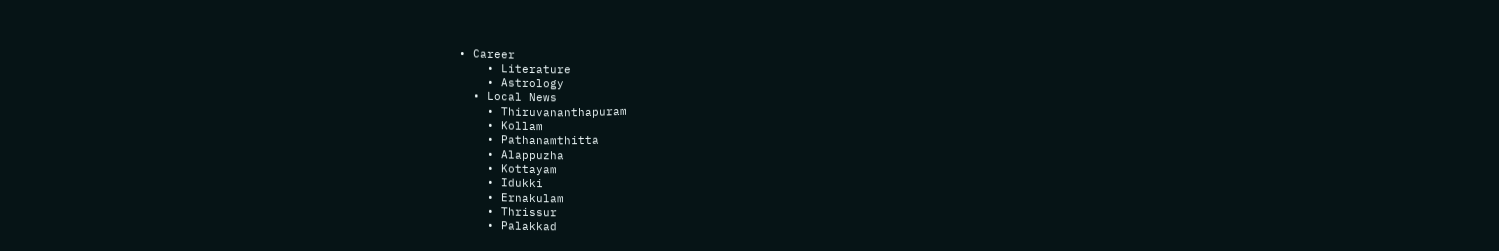• Career
    • Literature
    • Astrology
  • Local News
    • Thiruvananthapuram
    • Kollam
    • Pathanamthitta
    • Alappuzha
    • Kottayam
    • Idukki
    • Ernakulam
    • Thrissur
    • Palakkad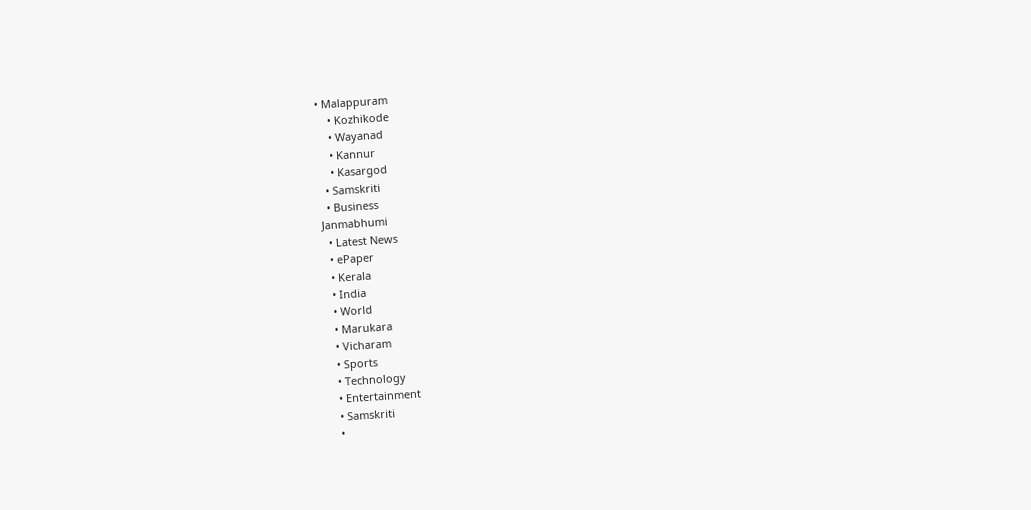• Malappuram
    • Kozhikode
    • Wayanad
    • Kannur
    • Kasargod
  • Samskriti
  • Business
Janmabhumi
  • Latest News
  • ePaper
  • Kerala
  • India
  • World
  • Marukara
  • Vicharam
  • Sports
  • Technology
  • Entertainment
  • Samskriti
  •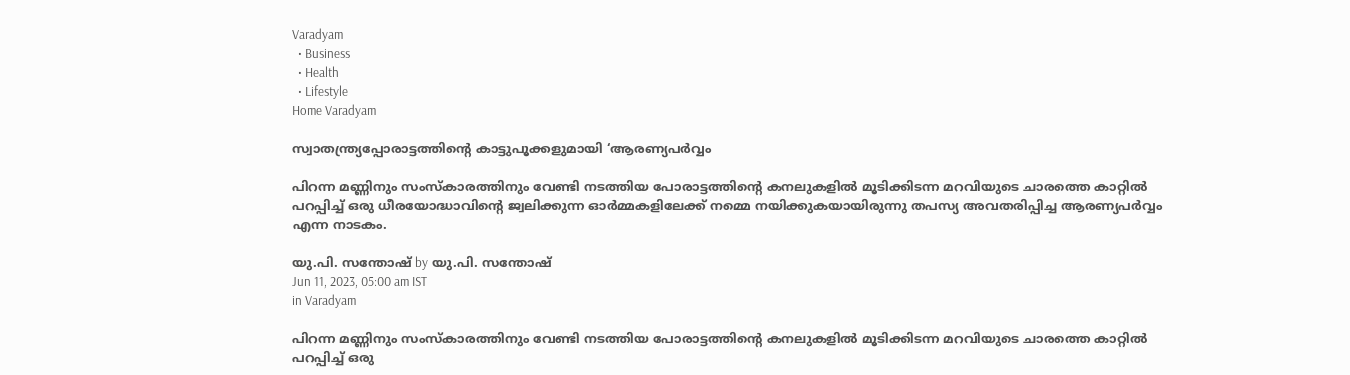Varadyam
  • Business
  • Health
  • Lifestyle
Home Varadyam

സ്വാതന്ത്ര്യപ്പോരാട്ടത്തിന്റെ കാട്ടുപൂക്കളുമായി ‘ആരണ്യപര്‍വ്വം

പിറന്ന മണ്ണിനും സംസ്‌കാരത്തിനും വേണ്ടി നടത്തിയ പോരാട്ടത്തിന്റെ കനലുകളില്‍ മൂടിക്കിടന്ന മറവിയുടെ ചാരത്തെ കാറ്റില്‍ പറപ്പിച്ച് ഒരു ധീരയോദ്ധാവിന്റെ ജ്വലിക്കുന്ന ഓര്‍മ്മകളിലേക്ക് നമ്മെ നയിക്കുകയായിരുന്നു തപസ്യ അവതരിപ്പിച്ച ആരണ്യപര്‍വ്വം എന്ന നാടകം.

യു.പി. സന്തോഷ് by യു.പി. സന്തോഷ്
Jun 11, 2023, 05:00 am IST
in Varadyam

പിറന്ന മണ്ണിനും സംസ്‌കാരത്തിനും വേണ്ടി നടത്തിയ പോരാട്ടത്തിന്റെ കനലുകളില്‍ മൂടിക്കിടന്ന മറവിയുടെ ചാരത്തെ കാറ്റില്‍ പറപ്പിച്ച് ഒരു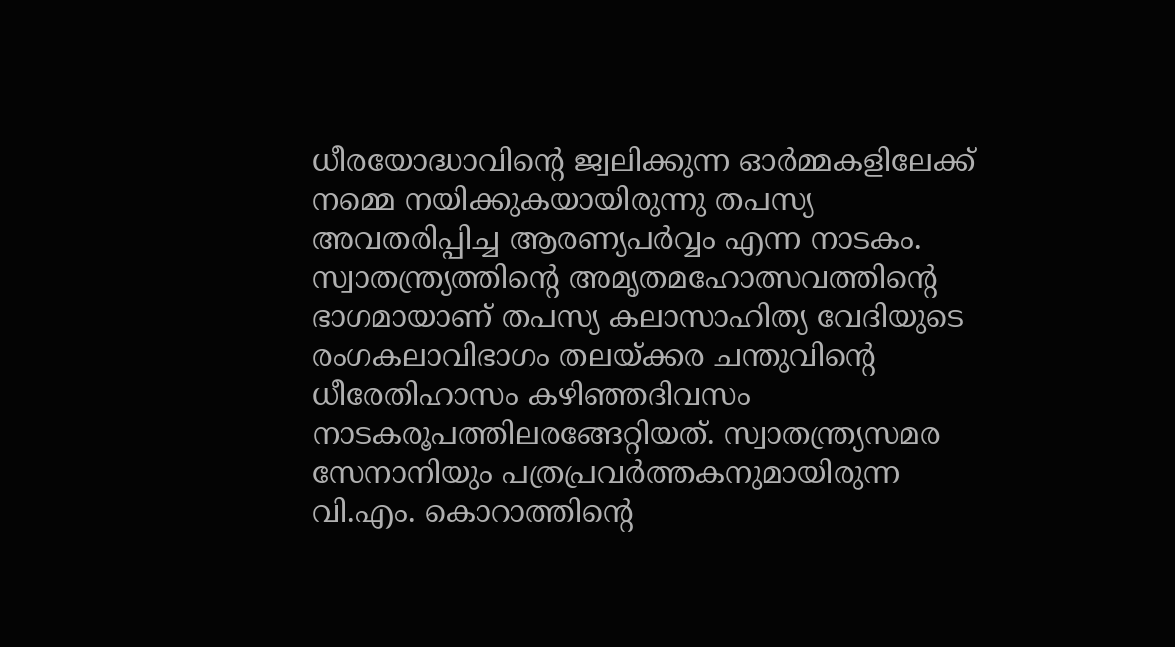ധീരയോദ്ധാവിന്റെ ജ്വലിക്കുന്ന ഓര്‍മ്മകളിലേക്ക് നമ്മെ നയിക്കുകയായിരുന്നു തപസ്യ അവതരിപ്പിച്ച ആരണ്യപര്‍വ്വം എന്ന നാടകം. സ്വാതന്ത്ര്യത്തിന്റെ അമൃതമഹോത്സവത്തിന്റെ ഭാഗമായാണ് തപസ്യ കലാസാഹിത്യ വേദിയുടെ രംഗകലാവിഭാഗം തലയ്‌ക്കര ചന്തുവിന്റെ ധീരേതിഹാസം കഴിഞ്ഞദിവസം നാടകരൂപത്തിലരങ്ങേറ്റിയത്. സ്വാതന്ത്ര്യസമര സേനാനിയും പത്രപ്രവര്‍ത്തകനുമായിരുന്ന വി.എം. കൊറാത്തിന്റെ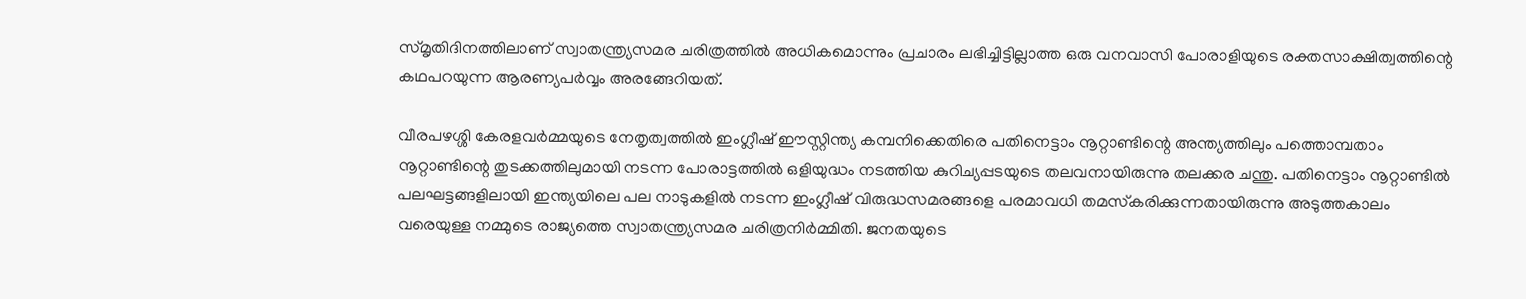സ്മൃതിദിനത്തിലാണ് സ്വാതന്ത്ര്യസമര ചരിത്രത്തില്‍ അധികമൊന്നും പ്രചാരം ലഭിച്ചിട്ടില്ലാത്ത ഒരു വനവാസി പോരാളിയുടെ രക്തസാക്ഷിത്വത്തിന്റെ കഥപറയുന്ന ആരണ്യപര്‍വ്വം അരങ്ങേറിയത്.

വീരപഴശ്ശി കേരളവര്‍മ്മയുടെ നേതൃത്വത്തില്‍ ഇംഗ്ലീഷ് ഈസ്റ്റിന്ത്യ കമ്പനിക്കെതിരെ പതിനെട്ടാം നൂറ്റാണ്ടിന്റെ അന്ത്യത്തിലും പത്തൊമ്പതാം നൂറ്റാണ്ടിന്റെ തുടക്കത്തിലുമായി നടന്ന പോരാട്ടത്തില്‍ ഒളിയുദ്ധം നടത്തിയ കുറിച്യപ്പടയുടെ തലവനായിരുന്നു തലക്കര ചന്തു. പതിനെട്ടാം നൂറ്റാണ്ടില്‍ പലഘട്ടങ്ങളിലായി ഇന്ത്യയിലെ പല നാടുകളില്‍ നടന്ന ഇംഗ്ലീഷ് വിരുദ്ധസമരങ്ങളെ പരമാവധി തമസ്‌കരിക്കുന്നതായിരുന്നു അടുത്തകാലം വരെയുള്ള നമ്മുടെ രാജ്യത്തെ സ്വാതന്ത്ര്യസമര ചരിത്രനിര്‍മ്മിതി. ജനതയുടെ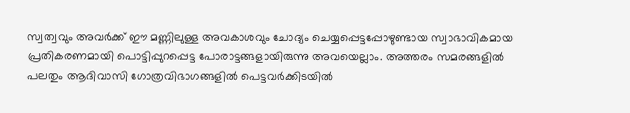സ്വത്വവും അവര്‍ക്ക് ഈ മണ്ണിലുള്ള അവകാശവും ചോദ്യം ചെയ്യപ്പെട്ടപ്പോഴുണ്ടായ സ്വാഭാവികമായ പ്രതികരണമായി പൊട്ടിപ്പുറപ്പെട്ട പോരാട്ടങ്ങളായിരുന്നു അവയെല്ലാം. അത്തരം സമരങ്ങളില്‍ പലതും ആദിവാസി ഗോത്രവിഭാഗങ്ങളില്‍ പെട്ടവര്‍ക്കിടയില്‍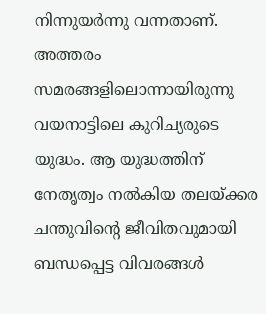നിന്നുയര്‍ന്നു വന്നതാണ്. അത്തരം സമരങ്ങളിലൊന്നായിരുന്നു വയനാട്ടിലെ കുറിച്യരുടെ യുദ്ധം. ആ യുദ്ധത്തിന് നേതൃത്വം നല്‍കിയ തലയ്‌ക്കര ചന്തുവിന്റെ ജീവിതവുമായി ബന്ധപ്പെട്ട വിവരങ്ങള്‍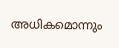അധികമൊന്നും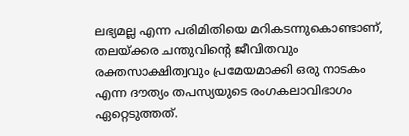ലഭ്യമല്ല എന്ന പരിമിതിയെ മറികടന്നുകൊണ്ടാണ്, തലയ്‌ക്കര ചന്തുവിന്റെ ജീവിതവും രക്തസാക്ഷിത്വവും പ്രമേയമാക്കി ഒരു നാടകം എന്ന ദൗത്യം തപസ്യയുടെ രംഗകലാവിഭാഗം ഏറ്റെടുത്തത്.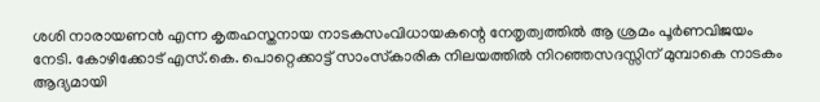ശശി നാരായണന്‍ എന്ന കൃതഹസ്തനായ നാടകസംവിധായകന്റെ നേതൃത്വത്തില്‍ ആ ശ്രമം പൂര്‍ണവിജയം നേടി. കോഴിക്കോട് എസ്.കെ. പൊറ്റെക്കാട്ട് സാംസ്‌കാരിക നിലയത്തില്‍ നിറഞ്ഞസദസ്സിന് മുമ്പാകെ നാടകം ആദ്യമായി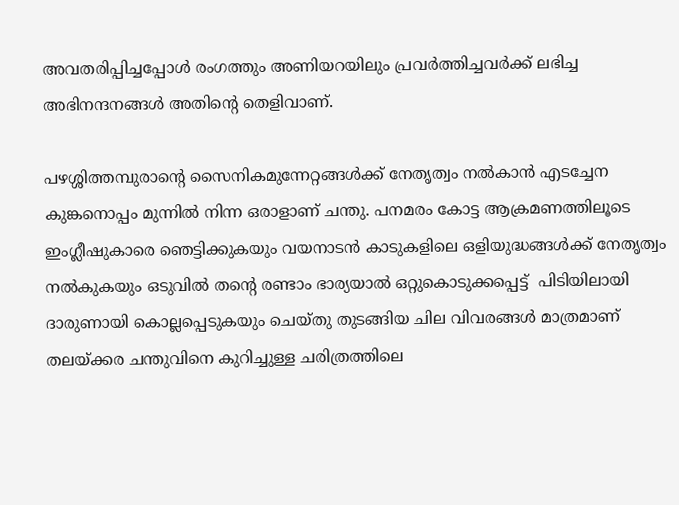അവതരിപ്പിച്ചപ്പോള്‍ രംഗത്തും അണിയറയിലും പ്രവര്‍ത്തിച്ചവര്‍ക്ക് ലഭിച്ച അഭിനന്ദനങ്ങള്‍ അതിന്റെ തെളിവാണ്.

പഴശ്ശിത്തമ്പുരാന്റെ സൈനികമുന്നേറ്റങ്ങള്‍ക്ക് നേതൃത്വം നല്‍കാന്‍ എടച്ചേന കുങ്കനൊപ്പം മുന്നില്‍ നിന്ന ഒരാളാണ് ചന്തു. പനമരം കോട്ട ആക്രമണത്തിലൂടെ ഇംഗ്ലീഷുകാരെ ഞെട്ടിക്കുകയും വയനാടന്‍ കാടുകളിലെ ഒളിയുദ്ധങ്ങള്‍ക്ക് നേതൃത്വം നല്‍കുകയും ഒടുവില്‍ തന്റെ രണ്ടാം ഭാര്യയാല്‍ ഒറ്റുകൊടുക്കപ്പെട്ട്  പിടിയിലായി ദാരുണായി കൊല്ലപ്പെടുകയും ചെയ്തു തുടങ്ങിയ ചില വിവരങ്ങള്‍ മാത്രമാണ് തലയ്‌ക്കര ചന്തുവിനെ കുറിച്ചുള്ള ചരിത്രത്തിലെ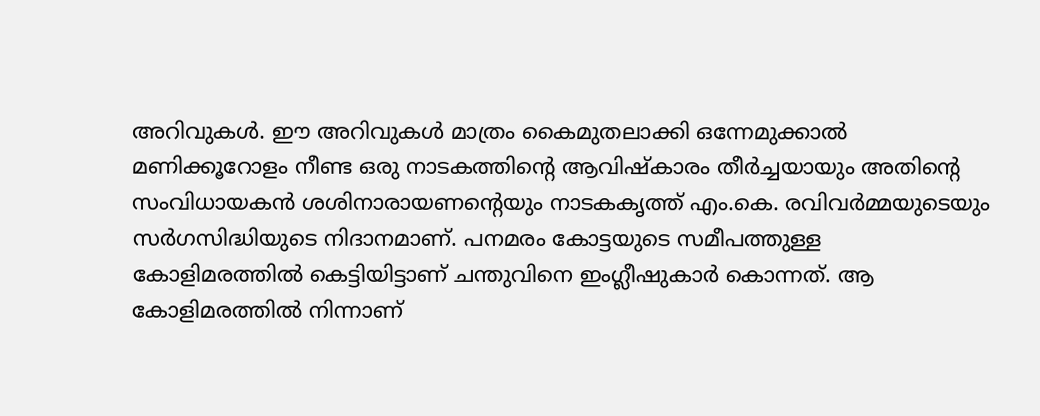അറിവുകള്‍. ഈ അറിവുകള്‍ മാത്രം കൈമുതലാക്കി ഒന്നേമുക്കാല്‍ മണിക്കൂറോളം നീണ്ട ഒരു നാടകത്തിന്റെ ആവിഷ്‌കാരം തീര്‍ച്ചയായും അതിന്റെ സംവിധായകന്‍ ശശിനാരായണന്റെയും നാടകകൃത്ത് എം.കെ. രവിവര്‍മ്മയുടെയും സര്‍ഗസിദ്ധിയുടെ നിദാനമാണ്. പനമരം കോട്ടയുടെ സമീപത്തുള്ള കോളിമരത്തില്‍ കെട്ടിയിട്ടാണ് ചന്തുവിനെ ഇംഗ്ലീഷുകാര്‍ കൊന്നത്. ആ കോളിമരത്തില്‍ നിന്നാണ്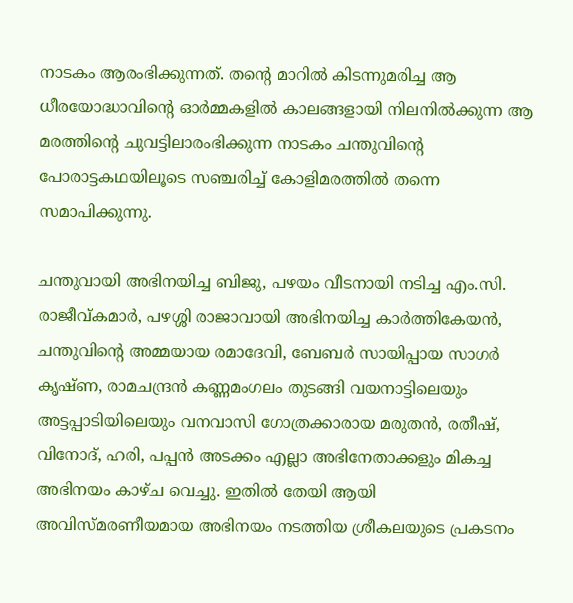നാടകം ആരംഭിക്കുന്നത്. തന്റെ മാറില്‍ കിടന്നുമരിച്ച ആ ധീരയോദ്ധാവിന്റെ ഓര്‍മ്മകളില്‍ കാലങ്ങളായി നിലനില്‍ക്കുന്ന ആ മരത്തിന്റെ ചുവട്ടിലാരംഭിക്കുന്ന നാടകം ചന്തുവിന്റെ പോരാട്ടകഥയിലൂടെ സഞ്ചരിച്ച് കോളിമരത്തില്‍ തന്നെ സമാപിക്കുന്നു.

ചന്തുവായി അഭിനയിച്ച ബിജു, പഴയം വീടനായി നടിച്ച എം.സി. രാജീവ്കമാര്‍, പഴശ്ശി രാജാവായി അഭിനയിച്ച കാര്‍ത്തികേയന്‍, ചന്തുവിന്റെ അമ്മയായ രമാദേവി, ബേബര്‍ സായിപ്പായ സാഗര്‍ കൃഷ്ണ, രാമചന്ദ്രന്‍ കണ്ണമംഗലം തുടങ്ങി വയനാട്ടിലെയും അട്ടപ്പാടിയിലെയും വനവാസി ഗോത്രക്കാരായ മരുതന്‍, രതീഷ്, വിനോദ്, ഹരി, പപ്പന്‍ അടക്കം എല്ലാ അഭിനേതാക്കളും മികച്ച അഭിനയം കാഴ്ച വെച്ചു. ഇതില്‍ തേയി ആയി അവിസ്മരണീയമായ അഭിനയം നടത്തിയ ശ്രീകലയുടെ പ്രകടനം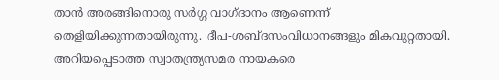താന്‍ അരങ്ങിനൊരു സര്‍ഗ്ഗ വാഗ്ദാനം ആണെന്ന് തെളിയിക്കുന്നതായിരുന്നു. ദീപ-ശബ്ദസംവിധാനങ്ങളും മികവുറ്റതായി. അറിയപ്പെടാത്ത സ്വാതന്ത്ര്യസമര നായകരെ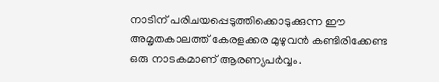നാടിന് പരിചയപ്പെടുത്തിക്കൊടുക്കുന്ന ഈ അമൃതകാലത്ത് കേരളക്കര മുഴുവന്‍ കണ്ടിരിക്കേണ്ട ഒരു നാടകമാണ് ആരണ്യപര്‍വ്വം.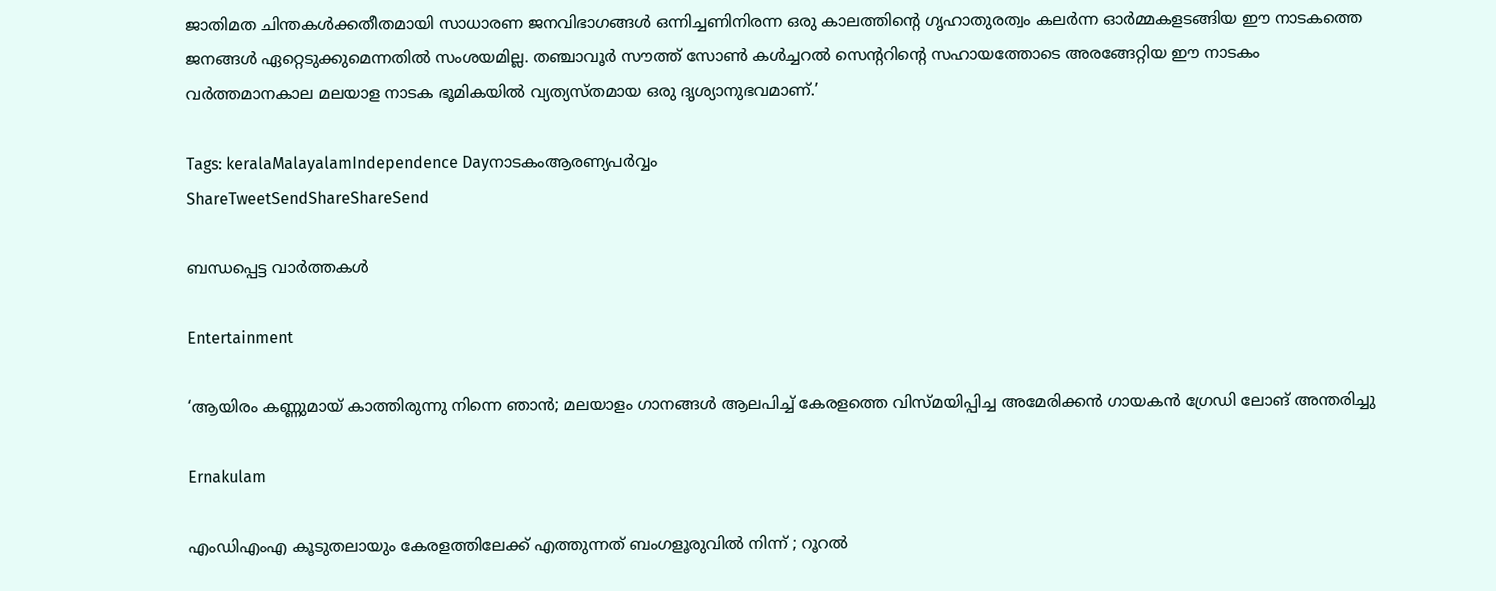ജാതിമത ചിന്തകള്‍ക്കതീതമായി സാധാരണ ജനവിഭാഗങ്ങള്‍ ഒന്നിച്ചണിനിരന്ന ഒരു കാലത്തിന്റെ ഗൃഹാതുരത്വം കലര്‍ന്ന ഓര്‍മ്മകളടങ്ങിയ ഈ നാടകത്തെ ജനങ്ങള്‍ ഏറ്റെടുക്കുമെന്നതില്‍ സംശയമില്ല. തഞ്ചാവൂര്‍ സൗത്ത് സോണ്‍ കള്‍ച്ചറല്‍ സെന്ററിന്റെ സഹായത്തോടെ അരങ്ങേറ്റിയ ഈ നാടകം വര്‍ത്തമാനകാല മലയാള നാടക ഭൂമികയില്‍ വ്യത്യസ്തമായ ഒരു ദൃശ്യാനുഭവമാണ്.’

Tags: keralaMalayalamIndependence Dayനാടകംആരണ്യപര്‍വ്വം
ShareTweetSendShareShareSend

ബന്ധപ്പെട്ട വാര്‍ത്തകള്‍

Entertainment

‘ആയിരം കണ്ണുമായ് കാത്തിരുന്നു നിന്നെ ഞാൻ; മലയാളം ഗാനങ്ങള്‍ ആലപിച്ച് കേരളത്തെ വിസ്മയിപ്പിച്ച അമേരിക്കന്‍ ഗായകന്‍ ഗ്രേഡി ലോങ് അന്തരിച്ചു

Ernakulam

എംഡിഎംഎ കൂടുതലായും കേരളത്തിലേക്ക് എത്തുന്നത് ബംഗളൂരുവിൽ നിന്ന് ; റൂറൽ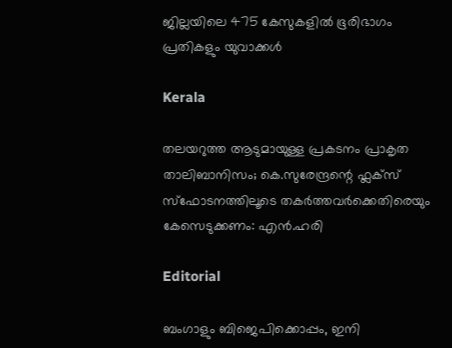ജില്ലയിലെ 475 കേസുകളിൽ ഭൂരിഭാഗം പ്രതികളും യുവാക്കൾ

Kerala

തലയറുത്ത ആടുമായുള്ള പ്രകടനം പ്രാകൃത താലിബാനിസം; കെ.സുരേന്ദ്രന്റെ ഫ്ലക്സ് സ്ഫോടനത്തിലൂടെ തകർത്തവർക്കെതിരെയും കേസെടുക്കണം: എൻ.ഹരി

Editorial

ബംഗാളും ബിജെപിക്കൊപ്പം, ഇനി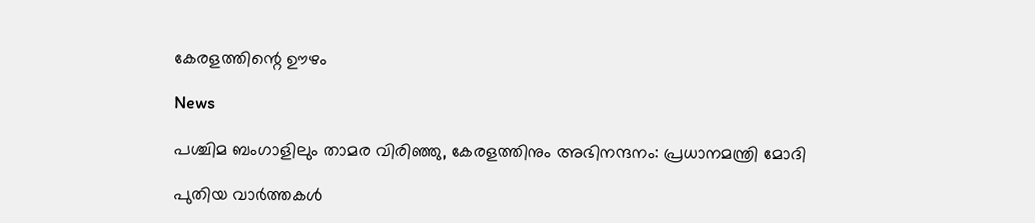കേരളത്തിന്റെ ഊഴം

News

പശ്ചിമ ബംഗാളിലും താമര വിരിഞ്ഞു, കേരളത്തിനും അഭിനന്ദനം: പ്രധാനമന്ത്രി മോദി

പുതിയ വാര്‍ത്തകള്‍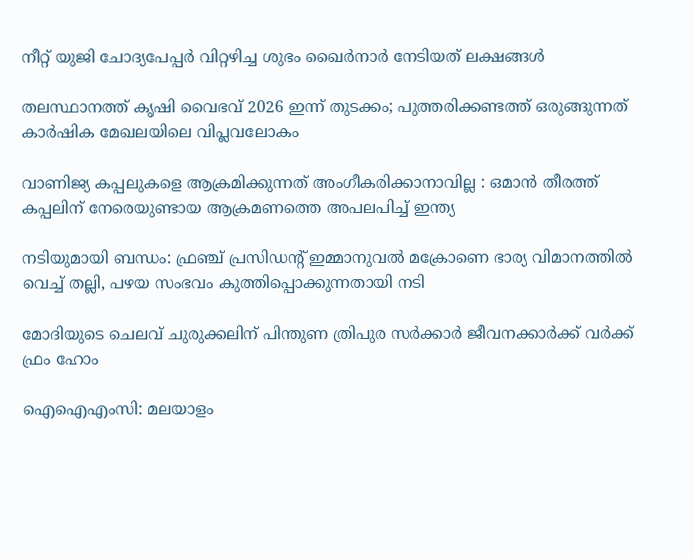നീറ്റ് യുജി ചോദ്യപേപ്പര്‍ വിറ്റഴിച്ച ശുഭം ഖൈര്‍നാര്‍ നേടിയത് ലക്ഷങ്ങള്‍

തലസ്ഥാനത്ത് കൃഷി വൈഭവ് 2026 ഇന്ന് തുടക്കം; പുത്തരിക്കണ്ടത്ത് ഒരുങ്ങുന്നത് കാര്‍ഷിക മേഖലയിലെ വിപ്ലവലോകം

വാണിജ്യ കപ്പലുകളെ ആക്രമിക്കുന്നത് അംഗീകരിക്കാനാവില്ല : ഒമാൻ തീരത്ത് കപ്പലിന് നേരെയുണ്ടായ ആക്രമണത്തെ അപലപിച്ച് ഇന്ത്യ

നടിയുമായി ബന്ധം: ഫ്രഞ്ച് പ്രസിഡന്റ് ഇമ്മാനുവൽ മക്രോണെ ഭാര്യ വിമാനത്തില്‍ വെച്ച് തല്ലി, പഴയ സംഭവം കുത്തിപ്പൊക്കുന്നതായി നടി

മോദിയുടെ ചെലവ് ചുരുക്കലിന് പിന്തുണ ത്രിപുര സര്‍ക്കാര്‍ ജീവനക്കാര്‍ക്ക് വര്‍ക്ക് ഫ്രം ഹോം

ഐഐഎംസി: മലയാളം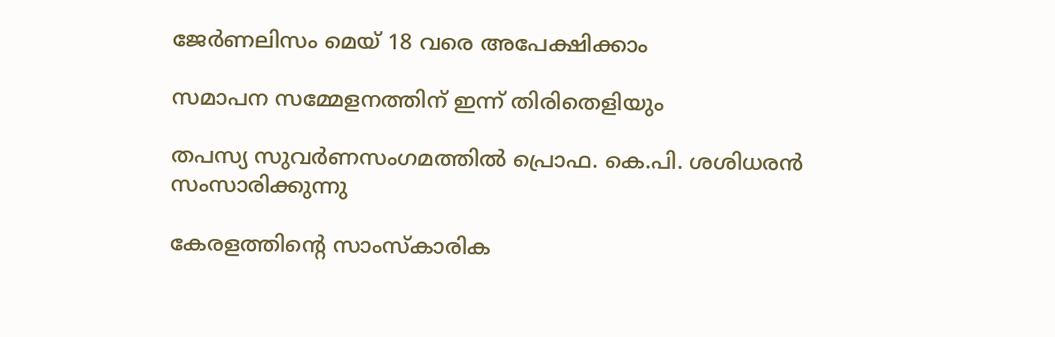ജേര്‍ണലിസം മെയ് 18 വരെ അപേക്ഷിക്കാം

സമാപന സമ്മേളനത്തിന് ഇന്ന് തിരിതെളിയും

തപസ്യ സുവര്‍ണസംഗമത്തില്‍ പ്രൊഫ. കെ.പി. ശശിധരന്‍ സംസാരിക്കുന്നു

കേരളത്തിന്റെ സാംസ്‌കാരിക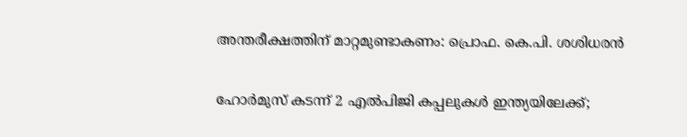അന്തരീക്ഷത്തിന് മാറ്റമുണ്ടാകണം: പ്രൊഫ. കെ.പി. ശശിധരന്‍

ഹോർമുസ് കടന്ന് 2 എൽപിജി കപ്പലുകൾ ഇന്ത്യയിലേക്ക്;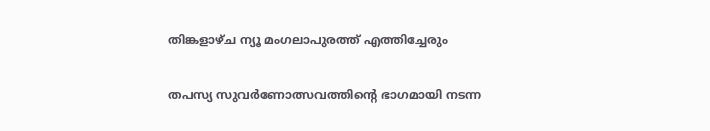തിങ്കളാഴ്ച ന്യൂ മംഗലാപുരത്ത് എത്തിച്ചേരും

തപസ്യ സുവര്‍ണോത്സവത്തിന്റെ ഭാഗമായി നടന്ന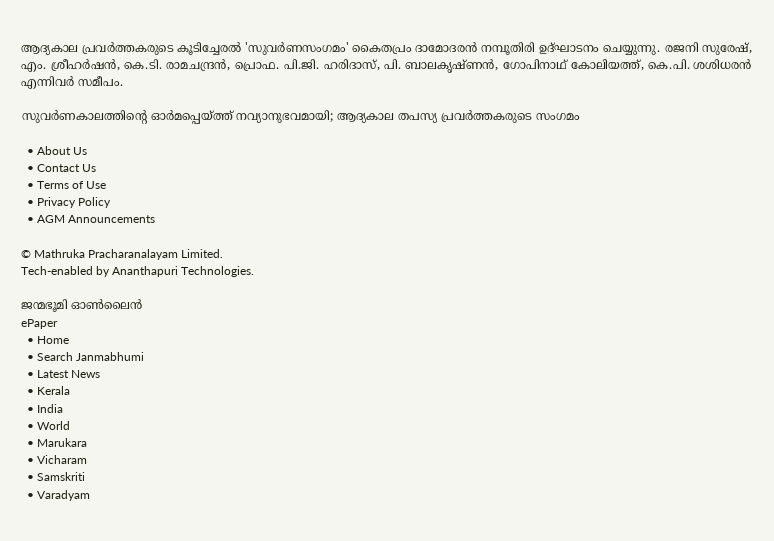ആദ്യകാല പ്രവര്‍ത്തകരുടെ കൂടിച്ചേരല്‍ 'സുവര്‍ണസംഗമം' കൈതപ്രം ദാമോദരന്‍ നമ്പൂതിരി ഉദ്ഘാടനം ചെയ്യുന്നു. രജനി സുരേഷ്, എം. ശ്രീഹര്‍ഷന്‍, കെ.ടി. രാമചന്ദ്രന്‍, പ്രൊഫ. പി.ജി. ഹരിദാസ്, പി. ബാലകൃഷ്ണന്‍, ഗോപിനാഥ് കോലിയത്ത്, കെ.പി. ശശിധരന്‍ എന്നിവര്‍ സമീപം.

സുവര്‍ണകാലത്തിന്റെ ഓര്‍മപ്പെയ്‌ത്ത് നവ്യാനുഭവമായി; ആദ്യകാല തപസ്യ പ്രവര്‍ത്തകരുടെ സംഗമം

  • About Us
  • Contact Us
  • Terms of Use
  • Privacy Policy
  • AGM Announcements

© Mathruka Pracharanalayam Limited.
Tech-enabled by Ananthapuri Technologies.

ജന്മഭൂമി ഓണ്‍ലൈന്‍
ePaper
  • Home
  • Search Janmabhumi
  • Latest News
  • Kerala
  • India
  • World
  • Marukara
  • Vicharam
  • Samskriti
  • Varadyam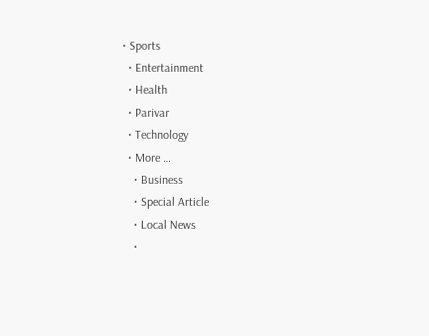• Sports
  • Entertainment
  • Health
  • Parivar
  • Technology
  • More …
    • Business
    • Special Article
    • Local News
    •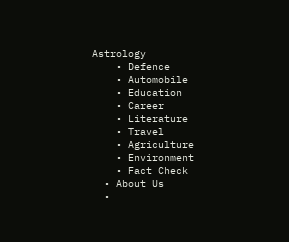Astrology
    • Defence
    • Automobile
    • Education
    • Career
    • Literature
    • Travel
    • Agriculture
    • Environment
    • Fact Check
  • About Us
  •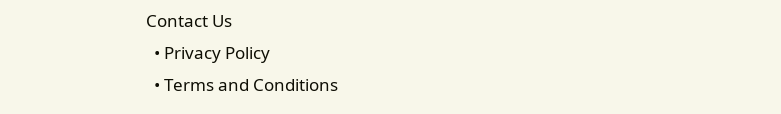Contact Us
  • Privacy Policy
  • Terms and Conditions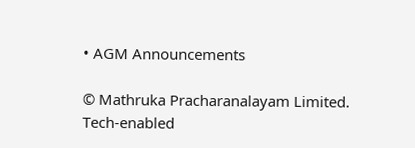• AGM Announcements

© Mathruka Pracharanalayam Limited.
Tech-enabled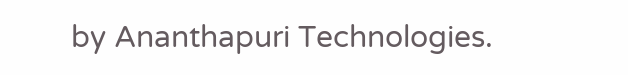by Ananthapuri Technologies.